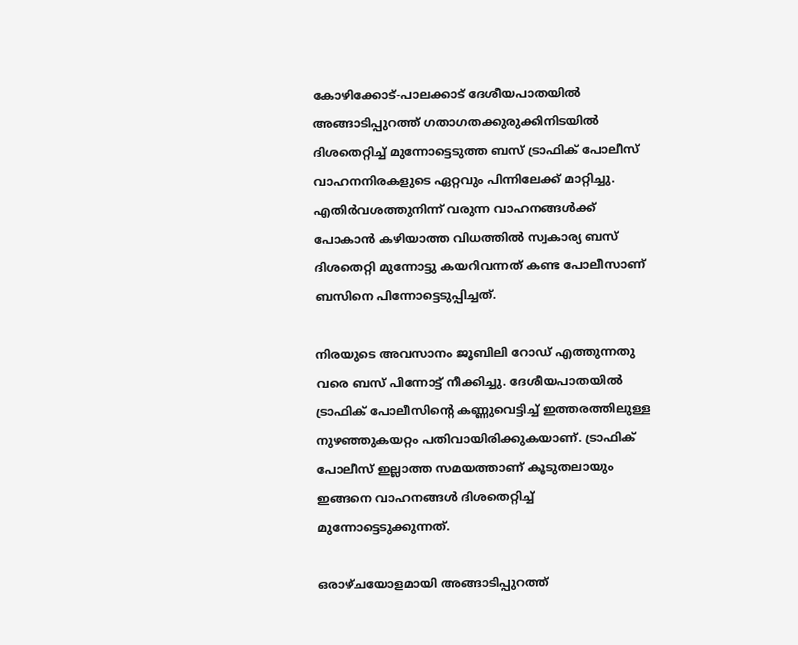കോഴിക്കോട്-പാലക്കാട് ദേശീയപാതയിൽ അങ്ങാടിപ്പുറത്ത് ഗതാഗതക്കുരുക്കിനിടയിൽ ദിശതെറ്റിച്ച് മുന്നോട്ടെടുത്ത ബസ് ട്രാഫിക് പോലീസ് വാഹനനിരകളുടെ ഏറ്റവും പിന്നിലേക്ക് മാറ്റിച്ചു. എതിർവശത്തുനിന്ന് വരുന്ന വാഹനങ്ങൾക്ക് പോകാൻ കഴിയാത്ത വിധത്തിൽ സ്വകാര്യ ബസ് ദിശതെറ്റി മുന്നോട്ടു കയറിവന്നത് കണ്ട പോലീസാണ് ബസിനെ പിന്നോട്ടെടുപ്പിച്ചത്.

നിരയുടെ അവസാനം ജൂബിലി റോഡ് എത്തുന്നതു വരെ ബസ് പിന്നോട്ട് നീക്കിച്ചു. ദേശീയപാതയിൽ ട്രാഫിക് പോലീസിന്റെ കണ്ണുവെട്ടിച്ച് ഇത്തരത്തിലുള്ള നുഴഞ്ഞുകയറ്റം പതിവായിരിക്കുകയാണ്. ട്രാഫിക് പോലീസ് ഇല്ലാത്ത സമയത്താണ് കൂടുതലായും ഇങ്ങനെ വാഹനങ്ങൾ ദിശതെറ്റിച്ച് മുന്നോട്ടെടുക്കുന്നത്.

ഒരാഴ്ചയോളമായി അങ്ങാടിപ്പുറത്ത്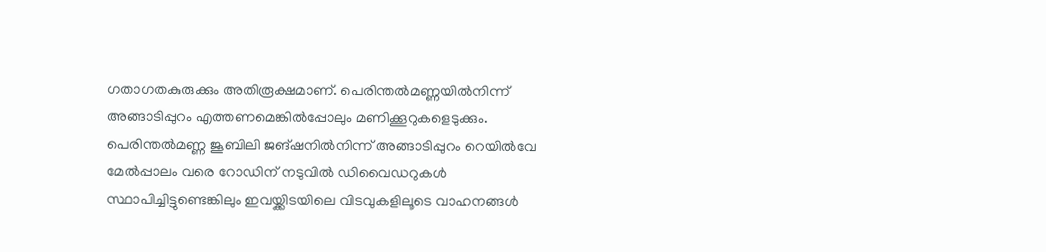ഗതാഗതകുരുക്കും അതിരൂക്ഷമാണ്. പെരിന്തൽമണ്ണയിൽനിന്ന് അങ്ങാടിപ്പുറം എത്തണമെങ്കിൽപ്പോലും മണിക്കൂറുകളെടുക്കും. പെരിന്തൽമണ്ണ ജൂബിലി ജങ്ഷനിൽനിന്ന് അങ്ങാടിപ്പുറം റെയിൽവേ മേൽപ്പാലം വരെ റോഡിന് നടുവിൽ ഡിവൈഡറുകൾ സ്ഥാപിച്ചിട്ടുണ്ടെങ്കിലും ഇവയ്ക്കിടയിലെ വിടവുകളിലൂടെ വാഹനങ്ങൾ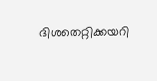ദിശതെറ്റിക്കയറി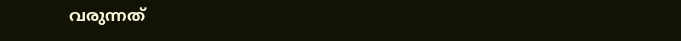വരുന്നത്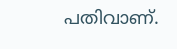പതിവാണ്.